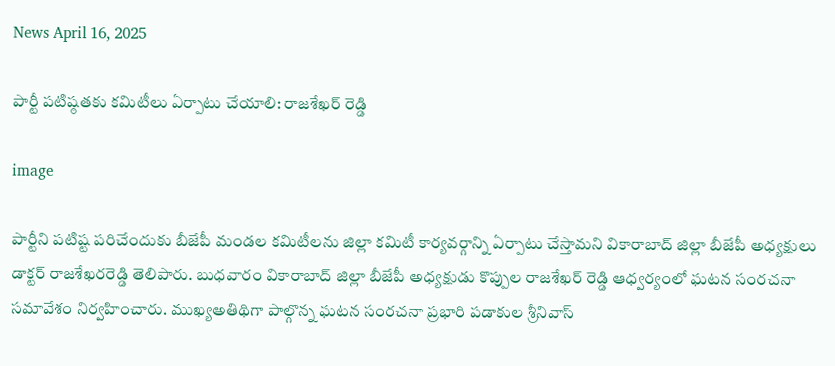News April 16, 2025

పార్టీ పటిష్ఠతకు కమిటీలు ఏర్పాటు చేయాలి: రాజశేఖర్ రెడ్డి

image

పార్టీని పటిష్ట పరిచేందుకు బీజేపీ మండల కమిటీలను జిల్లా కమిటీ కార్యవర్గాన్ని ఏర్పాటు చేస్తామని వికారాబాద్ జిల్లా బీజేపీ అధ్యక్షులు డాక్టర్ రాజశేఖరరెడ్డి తెలిపారు. బుధవారం వికారాబాద్ జిల్లా బీజేపీ అధ్యక్షుడు కొప్పుల రాజశేఖర్ రెడ్డి ఆధ్వర్యంలో ఘటన సంరచనా సమావేశం నిర్వహించారు. ముఖ్యఅతిథిగా పాల్గొన్న ఘటన సంరచనా ప్రభారి పడాకుల శ్రీనివాస్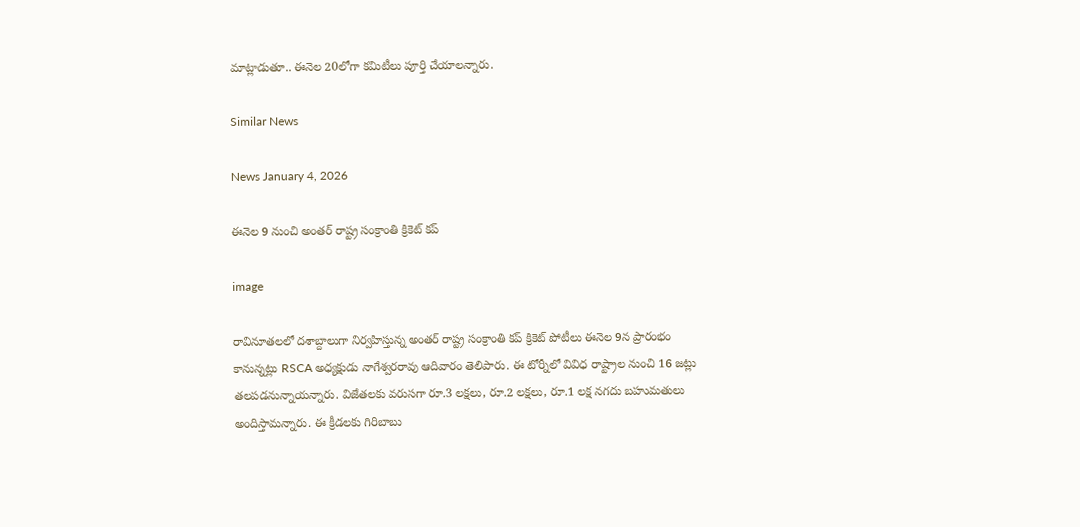మాట్లాడుతూ.. ఈనెల 20లోగా కమిటీలు పూర్తి చేయాలన్నారు.

Similar News

News January 4, 2026

ఈనెల 9 నుంచి అంతర్ రాష్ట్ర సంక్రాంతి క్రికెట్ కప్

image

రావినూతలలో దశాబ్దాలుగా నిర్వహిస్తున్న అంతర్ రాష్ట్ర సంక్రాంతి కప్ క్రికెట్ పోటీలు ఈనెల 9న ప్రారంభం కానున్నట్లు RSCA అధ్యక్షుడు నాగేశ్వరరావు ఆదివారం తెలిపారు. ఈ టోర్నీలో వివిధ రాష్ట్రాల నుంచి 16 జట్లు తలపడనున్నాయన్నారు. విజేతలకు వరుసగా రూ.3 లక్షలు, రూ.2 లక్షలు, రూ.1 లక్ష నగదు బహుమతులు అందిస్తామన్నారు. ఈ క్రీడలకు గిరిబాబు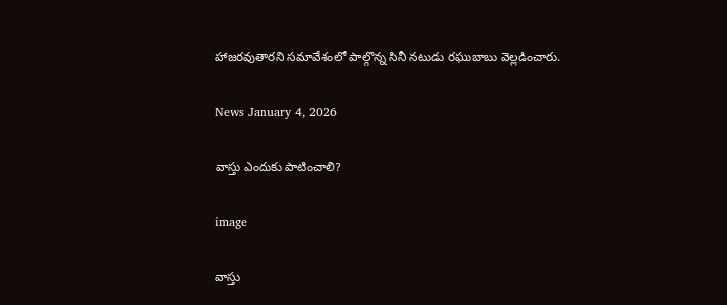హాజరవుతారని సమావేశంలో పాల్గొన్న సినీ నటుడు రఘుబాబు వెల్లడించారు.

News January 4, 2026

వాస్తు ఎందుకు పాటించాలి?

image

వాస్తు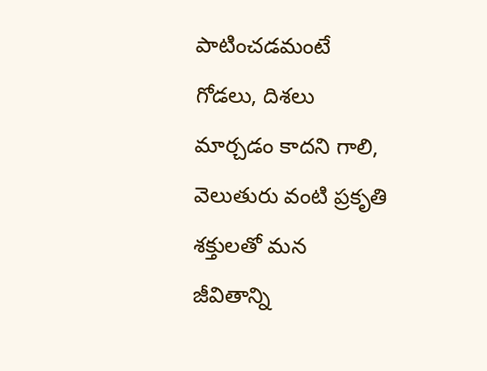పాటించడమంటే గోడలు, దిశలు మార్చడం కాదని గాలి, వెలుతురు వంటి ప్రకృతి శక్తులతో మన జీవితాన్ని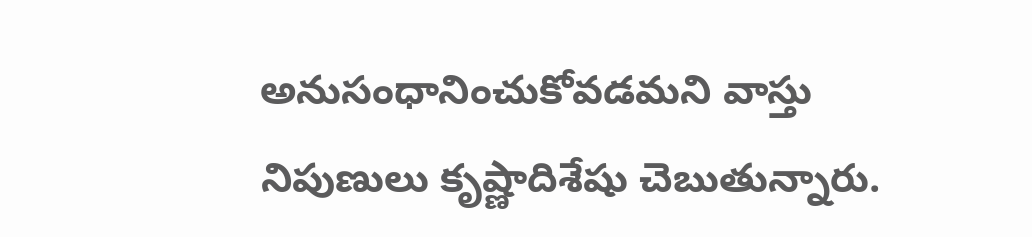అనుసంధానించుకోవడమని వాస్తు నిపుణులు కృష్ణాదిశేషు చెబుతున్నారు.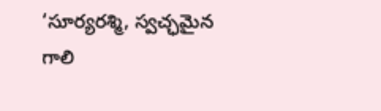‘సూర్యరశ్మి, స్వచ్ఛమైన గాలి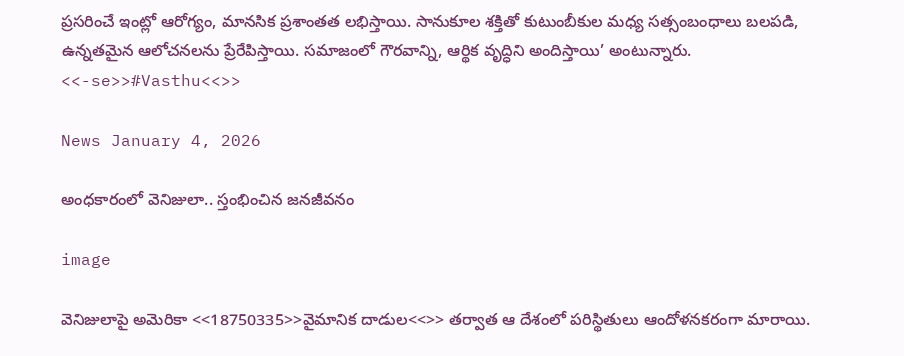ప్రసరించే ఇంట్లో ఆరోగ్యం, మానసిక ప్రశాంతత లభిస్తాయి. సానుకూల శక్తితో కుటుంబీకుల మధ్య సత్సంబంధాలు బలపడి, ఉన్నతమైన ఆలోచనలను ప్రేరేపిస్తాయి. సమాజంలో గౌరవాన్ని, ఆర్థిక వృద్ధిని అందిస్తాయి’ అంటున్నారు. <<-se>>#Vasthu<<>>

News January 4, 2026

అంధకారంలో వెనిజులా.. స్తంభించిన జనజీవనం

image

వెనిజులాపై అమెరికా <<18750335>>వైమానిక దాడుల<<>> తర్వాత ఆ దేశంలో పరిస్థితులు ఆందోళనకరంగా మారాయి.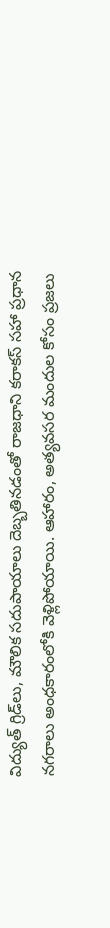విద్యుత్ గ్రిడ్‌లు, మౌలిక సదుపాయాలు దెబ్బతినడంతో రాజధాని కరాకస్ సహా ప్రధాన నగరాలు అంధకారంలోకి వెళ్లిపోయాయి. ఆహారం, అత్యవసర మందుల కోసం ప్రజలు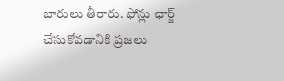బారులు తీరారు. ఫోన్లు ఛార్జ్ చేసుకోవడానికి ప్రజలు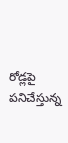రోడ్లపై పనిచేస్తున్న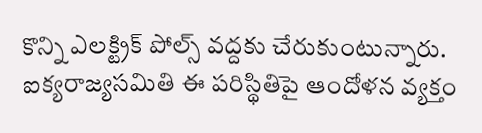కొన్ని ఎలక్ట్రిక్ పోల్స్ వద్దకు చేరుకుంటున్నారు. ఐక్యరాజ్యసమితి ఈ పరిస్థితిపై ఆందోళన వ్యక్తం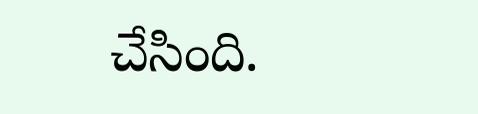చేసింది.